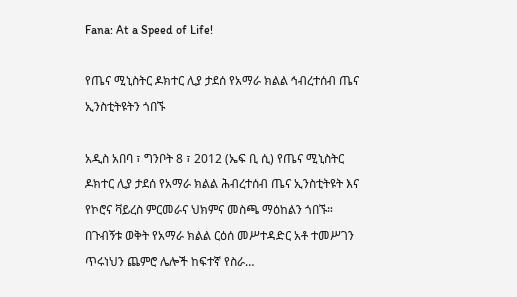Fana: At a Speed of Life!

የጤና ሚኒስትር ዶክተር ሊያ ታደሰ የአማራ ክልል ኅብረተሰብ ጤና ኢንስቲትዩትን ጎበኙ

አዲስ አበባ ፣ ግንቦት 8 ፣ 2012 (ኤፍ ቢ ሲ) የጤና ሚኒስትር ዶክተር ሊያ ታደሰ የአማራ ክልል ሕብረተሰብ ጤና ኢንስቲትዩት እና የኮሮና ቫይረስ ምርመራና ህክምና መስጫ ማዕከልን ጎበኙ። በጉብኝቱ ወቅት የአማራ ክልል ርዕሰ መሥተዳድር አቶ ተመሥገን ጥሩነህን ጨምሮ ሌሎች ከፍተኛ የስራ…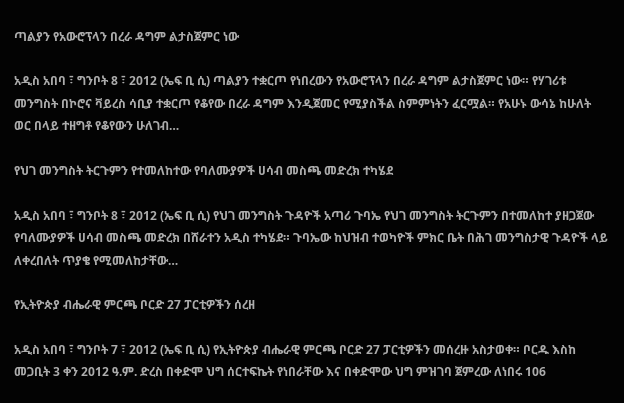ጣልያን የአውሮፕላን በረራ ዳግም ልታስጀምር ነው

አዲስ አበባ ፣ ግንቦት 8 ፣ 2012 (ኤፍ ቢ ሲ) ጣልያን ተቋርጦ የነበረውን የአውሮፕላን በረራ ዳግም ልታስጀምር ነው። የሃገሪቱ መንግስት በኮሮና ቫይረስ ሳቢያ ተቋርጦ የቆየው በረራ ዳግም እንዲጀመር የሚያስችል ስምምነትን ፈርሟል። የአሁኑ ውሳኔ ከሁለት ወር በላይ ተዘግቶ የቆየውን ሁለገብ…

የህገ መንግስት ትርጉምን የተመለከተው የባለሙያዎች ሀሳብ መስጫ መድረክ ተካሄደ

አዲስ አበባ ፣ ግንቦት 8 ፣ 2012 (ኤፍ ቢ ሲ) የህገ መንግስት ጉዳዮች አጣሪ ጉባኤ የህገ መንግስት ትርጉምን በተመለከተ ያዘጋጀው የባለሙያዎች ሀሳብ መስጫ መድረክ በሸራተን አዲስ ተካሄደ። ጉባኤው ከህዝብ ተወካዮች ምክር ቤት በሕገ መንግስታዊ ጉዳዮች ላይ ለቀረበለት ጥያቄ የሚመለከታቸው…

የኢትዮጵያ ብሔራዊ ምርጫ ቦርድ 27 ፓርቲዎችን ሰረዘ

አዲስ አበባ ፣ ግንቦት 7 ፣ 2012 (ኤፍ ቢ ሲ) የኢትዮጵያ ብሔራዊ ምርጫ ቦርድ 27 ፓርቲዎችን መሰረዙ አስታወቀ። ቦርዱ እስከ መጋቢት 3 ቀን 2012 ዓ.ም. ድረስ በቀድሞ ህግ ሰርተፍኬት የነበራቸው እና በቀድሞው ህግ ምዝገባ ጀምረው ለነበሩ 106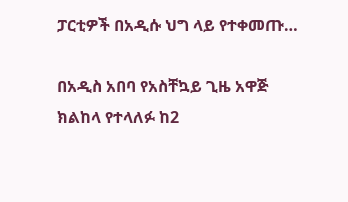ፓርቲዎች በአዲሱ ህግ ላይ የተቀመጡ…

በአዲስ አበባ የአስቸኳይ ጊዜ አዋጅ ክልከላ የተላለፉ ከ2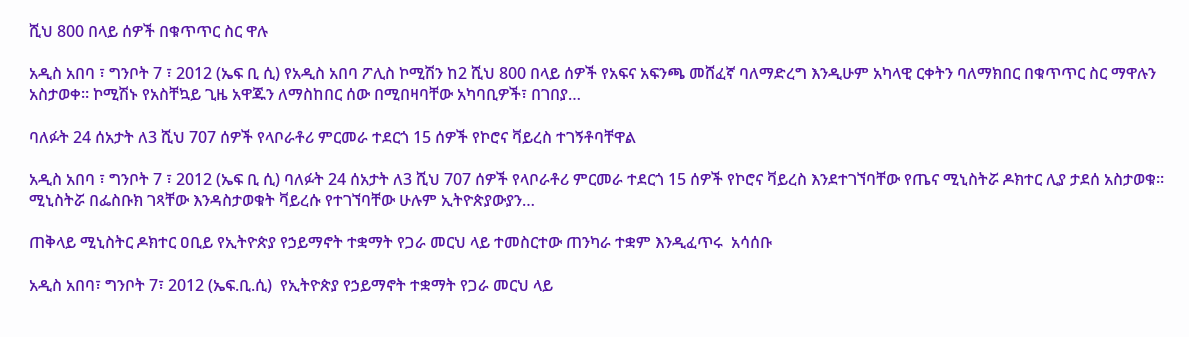ሺህ 800 በላይ ሰዎች በቁጥጥር ስር ዋሉ

አዲስ አበባ ፣ ግንቦት 7 ፣ 2012 (ኤፍ ቢ ሲ) የአዲስ አበባ ፖሊስ ኮሚሽን ከ2 ሺህ 800 በላይ ሰዎች የአፍና አፍንጫ መሸፈኛ ባለማድረግ እንዲሁም አካላዊ ርቀትን ባለማክበር በቁጥጥር ስር ማዋሉን አስታወቀ። ኮሚሽኑ የአስቸኳይ ጊዜ አዋጁን ለማስከበር ሰው በሚበዛባቸው አካባቢዎች፣ በገበያ…

ባለፉት 24 ሰአታት ለ3 ሺህ 707 ሰዎች የላቦራቶሪ ምርመራ ተደርጎ 15 ሰዎች የኮሮና ቫይረስ ተገኝቶባቸዋል

አዲስ አበባ ፣ ግንቦት 7 ፣ 2012 (ኤፍ ቢ ሲ) ባለፉት 24 ሰአታት ለ3 ሺህ 707 ሰዎች የላቦራቶሪ ምርመራ ተደርጎ 15 ሰዎች የኮሮና ቫይረስ እንደተገኘባቸው የጤና ሚኒስትሯ ዶክተር ሊያ ታደሰ አስታወቁ። ሚኒስትሯ በፌስቡክ ገጻቸው እንዳስታወቁት ቫይረሱ የተገኘባቸው ሁሉም ኢትዮጵያውያን…

ጠቅላይ ሚኒስትር ዶክተር ዐቢይ የኢትዮጵያ የኃይማኖት ተቋማት የጋራ መርህ ላይ ተመስርተው ጠንካራ ተቋም እንዲፈጥሩ  አሳሰቡ

አዲስ አበባ፣ ግንቦት 7፣ 2012 (ኤፍ.ቢ.ሲ)  የኢትዮጵያ የኃይማኖት ተቋማት የጋራ መርህ ላይ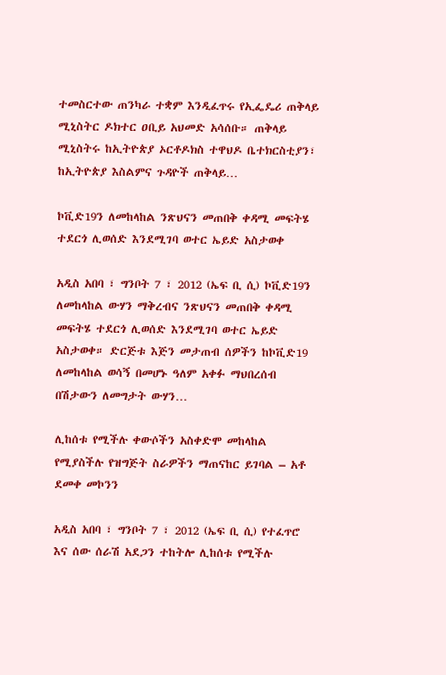ተመስርተው ጠንካራ ተቋም እንዲፈጥሩ የኢፌዴሪ ጠቅላይ ሚኒስትር ዶክተር ዐቢይ አህመድ አሳሰቡ። ጠቅላይ ሚኒስትሩ ከኢትዮጵያ ኦርቶዶክስ ተዋህዶ ቤተክርስቲያን፣ ከኢትዮጵያ እስልምና ጉዳዮች ጠቅላይ…

ኮቪድ19ን ለመከላከል ንጽህናን መጠበቅ ቀዳሚ መፍትሄ ተደርጎ ሊወሰድ እንደሚገባ ወተር ኤይድ አስታወቀ

አዲስ አበባ ፣ ግንቦት 7 ፣ 2012 (ኤፍ ቢ ሲ) ኮቪድ19ን ለመከላከል ውሃን ማቅረብና ንጽህናን መጠበቅ ቀዳሚ መፍትሄ ተደርጎ ሊወሰድ እንደሚገባ ወተር ኤይድ አስታወቀ። ድርጅቱ እጅን መታጠብ ሰዎችን ከኮቪድ19 ለመከላከል ወሳኝ በመሆኑ ዓለም አቀፉ ማህበረሰብ በሽታውን ለመግታት ውሃን…

ሊከሰቱ የሚችሉ ቀውሶችን አስቀድሞ መከላከል የሚያስችሉ የዝግጅት ስራዎችን ማጠናከር ይገባል – አቶ ደመቀ መኮንን

አዲስ አበባ ፣ ግንቦት 7 ፣ 2012 (ኤፍ ቢ ሲ) የተፈጥሮ እና ሰው ሰራሽ አደጋን ተከትሎ ሊከሰቱ የሚችሉ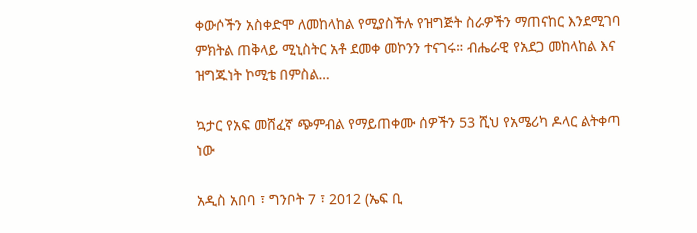ቀውሶችን አስቀድሞ ለመከላከል የሚያስችሉ የዝግጅት ስራዎችን ማጠናከር እንደሚገባ ምክትል ጠቅላይ ሚኒስትር አቶ ደመቀ መኮንን ተናገሩ። ብሔራዊ የአደጋ መከላከል እና ዝግጁነት ኮሚቴ በምስል…

ኳታር የአፍ መሸፈኛ ጭምብል የማይጠቀሙ ሰዎችን 53 ሺህ የአሜሪካ ዶላር ልትቀጣ ነው

አዲስ አበባ ፣ ግንቦት 7 ፣ 2012 (ኤፍ ቢ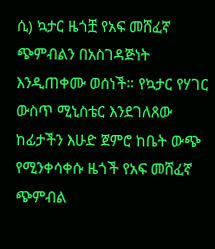ሲ) ኳታር ዜጎቿ የአፍ መሸፈኛ ጭምብልን በአስገዳጅነት እንዲጠቀሙ ወሰነች። የኳታር የሃገር ውስጥ ሚኒስቴር እንደገለጸው ከፊታችን እሁድ ጀምሮ ከቤት ውጭ የሚንቀሳቀሱ ዜጎች የአፍ መሸፈኛ ጭምብል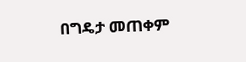በግዴታ መጠቀም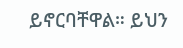ይኖርባቸዋል። ይህን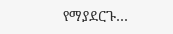የማያደርጉ…